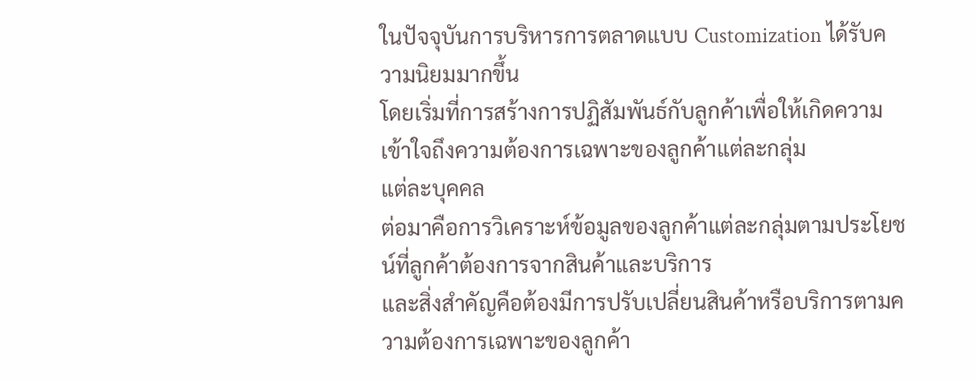ในปัจจุบันการบริหารการตลาดแบบ Customization ได้รับความนิยมมากขึ้น
โดยเริ่มที่การสร้างการปฏิสัมพันธ์กับลูกค้าเพื่อให้เกิดความเข้าใจถึงความต้องการเฉพาะของลูกค้าแต่ละกลุ่ม
แต่ละบุคคล
ต่อมาคือการวิเคราะห์ข้อมูลของลูกค้าแต่ละกลุ่มตามประโยชน์ที่ลูกค้าต้องการจากสินค้าและบริการ
และสิ่งสำคัญคือต้องมีการปรับเปลี่ยนสินค้าหรือบริการตามความต้องการเฉพาะของลูกค้า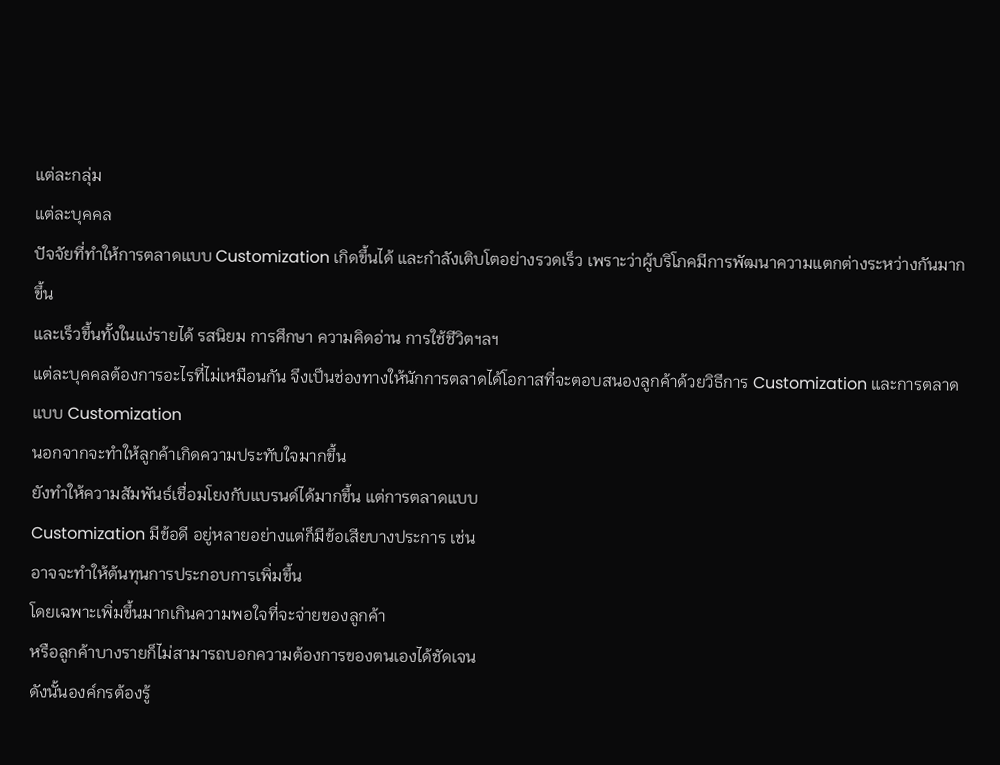แต่ละกลุ่ม
แต่ละบุคคล
ปัจจัยที่ทำให้การตลาดแบบ Customization เกิดขึ้นได้ และกำลังเติบโตอย่างรวดเร็ว เพราะว่าผู้บริโภคมีการพัฒนาความแตกต่างระหว่างกันมากขึ้น
และเร็วขึ้นทั้งในแง่รายได้ รสนิยม การศึกษา ความคิดอ่าน การใช้ชีวิตฯลฯ
แต่ละบุคคลต้องการอะไรที่ไม่เหมือนกัน จึงเป็นช่องทางให้นักการตลาดได้โอกาสที่จะตอบสนองลูกค้าด้วยวิธีการ Customization และการตลาดแบบ Customization
นอกจากจะทำให้ลูกค้าเกิดความประทับใจมากขึ้น
ยังทำให้ความสัมพันธ์เชื่อมโยงกับแบรนด์ได้มากขึ้น แต่การตลาดแบบ
Customization มีข้อดี อยู่หลายอย่างแต่ก็มีข้อเสียบางประการ เช่น
อาจจะทำให้ต้นทุนการประกอบการเพิ่มขึ้น
โดยเฉพาะเพิ่มขึ้นมากเกินความพอใจที่จะจ่ายของลูกค้า
หรือลูกค้าบางรายก็ไม่สามารถบอกความต้องการของตนเองได้ชัดเจน
ดังนั้นองค์กรต้องรู้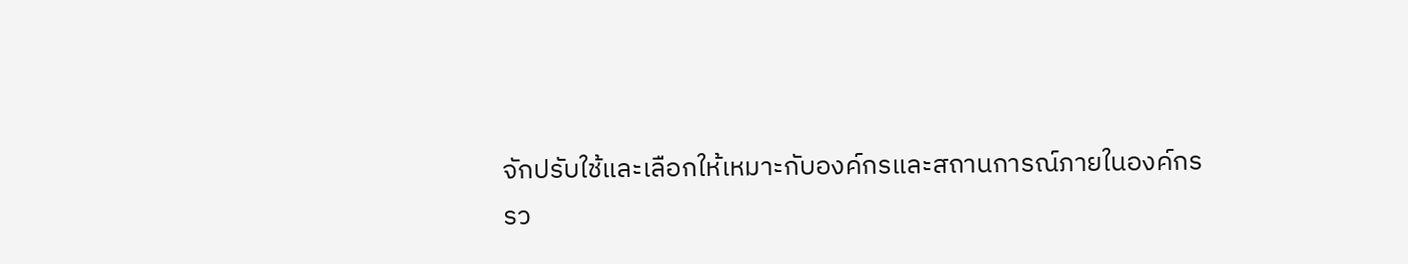จักปรับใช้และเลือกให้เหมาะกับองค์กรและสถานการณ์ภายในองค์กร
รว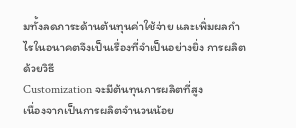มทั้งลดภาระด้านต้นทุนค่าใช้จ่าย และเพิ่มผลกำไรในอนาคตจึงเป็นเรื่องที่จำเป็นอย่างยิ่ง การผลิตด้วยวิธี
Customization จะมีต้นทุนการผลิตที่สูง
เนื่องจากเป็นการผลิตจำนวนน้อย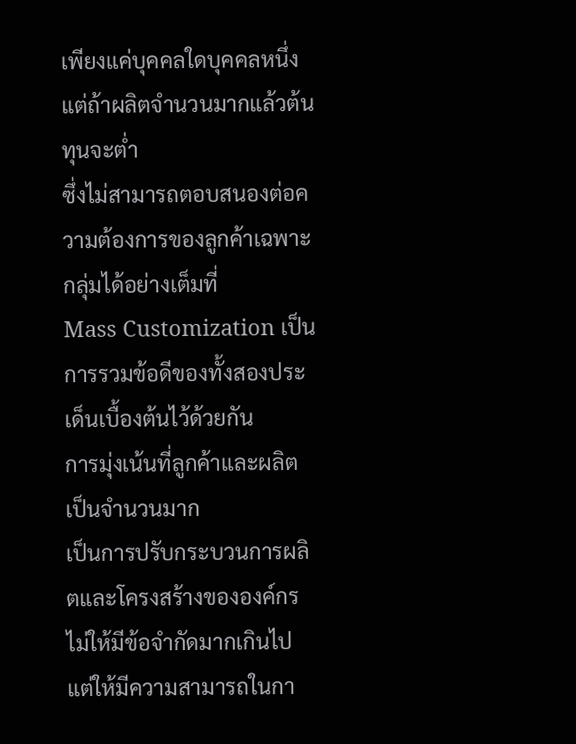เพียงแค่บุคคลใดบุคคลหนึ่ง แต่ถ้าผลิตจำนวนมากแล้วต้นทุนจะต่ำ
ซึ่งไม่สามารถตอบสนองต่อความต้องการของลูกค้าเฉพาะกลุ่มได้อย่างเต็มที่
Mass Customization เป็นการรวมข้อดีของทั้งสองประเด็นเบื้องต้นไว้ด้วยกัน
การมุ่งเน้นที่ลูกค้าและผลิตเป็นจำนวนมาก
เป็นการปรับกระบวนการผลิตและโครงสร้างขององค์กรไม่ให้มีข้อจำกัดมากเกินไป
แต่ให้มีความสามารถในกา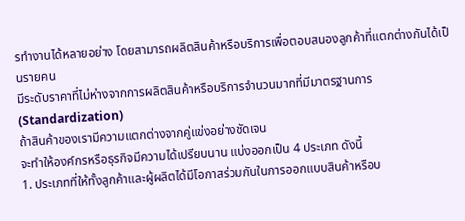รทำงานได้หลายอย่าง โดยสามารถผลิตสินค้าหรือบริการเพื่อตอบสนองลูกค้าที่แตกต่างกันได้เป็นรายคน
มีระดับราคาที่ไม่ห่างจากการผลิตสินค้าหรือบริการจำนวนมากที่มีมาตรฐานการ (Standardization)
ถ้าสินค้าของเรามีความแตกต่างจากคู่แข่งอย่างชัดเจน
จะทำให้องค์กรหรือธุรกิจมีความได้เปรียบนาน แบ่งออกเป็น 4 ประเภท ดังนี้
1. ประเภทที่ให้ทั้งลูกค้าและผู้ผลิตได้มีโอกาสร่วมกันในการออกแบบสินค้าหรือบ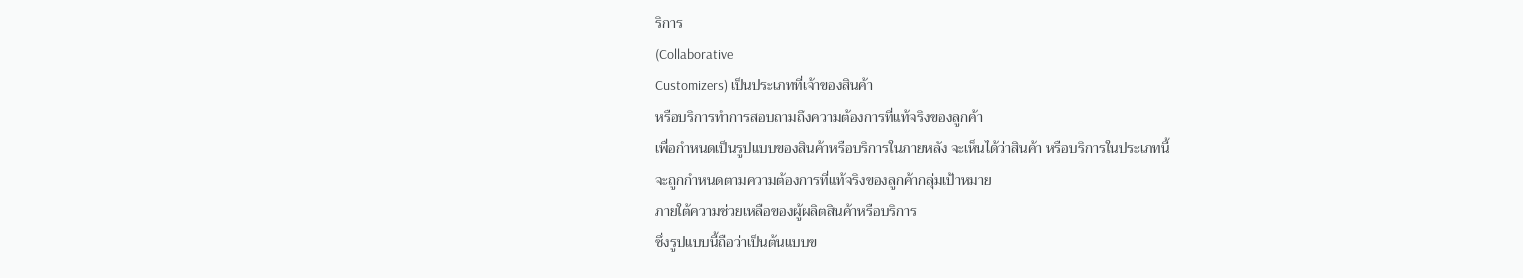ริการ
(Collaborative
Customizers) เป็นประเภทที่เจ้าของสินค้า
หรือบริการทำการสอบถามถึงความต้องการที่แท้จริงของลูกค้า
เพื่อกำหนดเป็นรูปแบบของสินค้าหรือบริการในภายหลัง จะเห็นได้ว่าสินค้า หรือบริการในประเภทนี้
จะถูกกำหนดตามความต้องการที่แท้จริงของลูกค้ากลุ่มเป้าหมาย
ภายใต้ความช่วยเหลือของผู้ผลิตสินค้าหรือบริการ
ซึ่งรูปแบบนี้ถือว่าเป็นต้นแบบข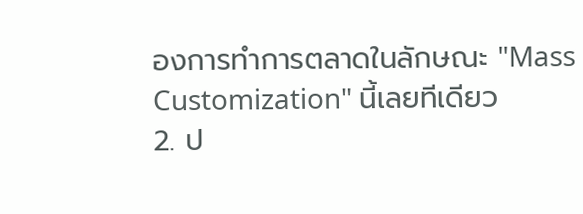องการทำการตลาดในลักษณะ "Mass
Customization" นี้เลยทีเดียว
2. ป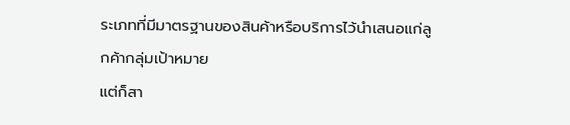ระเภทที่มีมาตรฐานของสินค้าหรือบริการไว้นำเสนอแก่ลูกค้ากลุ่มเป้าหมาย
แต่ก็สา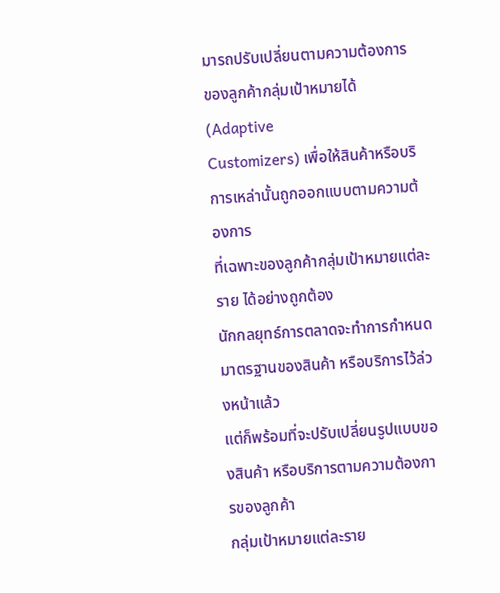มารถปรับเปลี่ยนตามความต้องการ ของลูกค้ากลุ่มเป้าหมายได้ (Adaptive
Customizers) เพื่อให้สินค้าหรือบริการเหล่านั้นถูกออกแบบตามความต้องการ
ที่เฉพาะของลูกค้ากลุ่มเป้าหมายแต่ละราย ได้อย่างถูกต้อง
นักกลยุทธ์การตลาดจะทำการกำหนดมาตรฐานของสินค้า หรือบริการไว้ล่วงหน้าแล้ว
แต่ก็พร้อมที่จะปรับเปลี่ยนรูปแบบของสินค้า หรือบริการตามความต้องการของลูกค้า
กลุ่มเป้าหมายแต่ละราย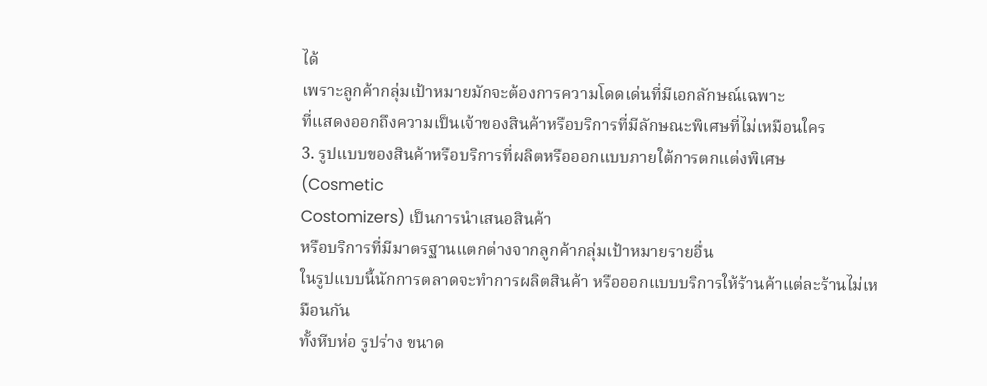ได้
เพราะลูกค้ากลุ่มเป้าหมายมักจะต้องการความโดดเด่นที่มีเอกลักษณ์เฉพาะ
ที่แสดงออกถึงความเป็นเจ้าของสินค้าหรือบริการที่มีลักษณะพิเศษที่ไม่เหมือนใคร
3. รูปแบบของสินค้าหรือบริการที่ผลิตหรือออกแบบภายใต้การตกแต่งพิเศษ
(Cosmetic
Costomizers) เป็นการนำเสนอสินค้า
หรือบริการที่มีมาตรฐานแตกต่างจากลูกค้ากลุ่มเป้าหมายรายอื่น
ในรูปแบบนี้นักการตลาดจะทำการผลิตสินค้า หรือออกแบบบริการให้ร้านค้าแต่ละร้านไม่เหมือนกัน
ทั้งหีบห่อ รูปร่าง ขนาด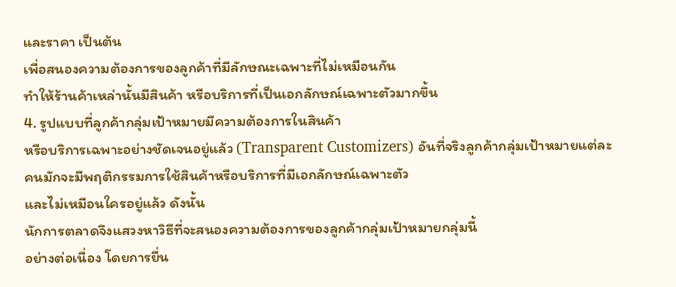และราคา เป็นต้น
เพื่อสนองความต้องการของลูกค้าที่มีลักษณะเฉพาะที่ไม่เหมือนกัน
ทำให้ร้านค้าเหล่านั้นมีสินค้า หรือบริการที่เป็นเอกลักษณ์เฉพาะตัวมากขึ้น
4. รูปแบบที่ลูกค้ากลุ่มเป้าหมายมีความต้องการในสินค้า
หรือบริการเฉพาะอย่างชัดเจนอยู่แล้ว (Transparent Customizers) อันที่จริงลูกค้ากลุ่มเป้าหมายแต่ละคนมักจะมีพฤติกรรมการใช้สินค้าหรือบริการที่มีเอกลักษณ์เฉพาะตัว
และไม่เหมือนใครอยู่แล้ว ดังนั้น
นักการตลาดจึงแสวงหาวิธีที่จะสนองความต้องการของลูกค้ากลุ่มเป้าหมายกลุ่มนี้
อย่างต่อเนื่อง โดยการยื่น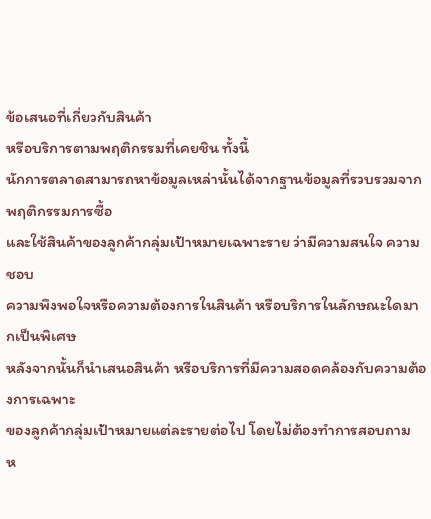ข้อเสนอที่เกี่ยวกับสินค้า
หรือบริการตามพฤติกรรมที่เคยชิน ทั้งนี้
นักการตลาดสามารถหาข้อมูลเหล่านั้นได้จากฐานข้อมูลที่รวบรวมจากพฤติกรรมการซื้อ
และใช้สินค้าของลูกค้ากลุ่มเป้าหมายเฉพาะราย ว่ามีความสนใจ ความชอบ
ความพึงพอใจหรือความต้องการในสินค้า หรือบริการในลักษณะใดมากเป็นพิเศษ
หลังจากนั้นก็นำเสนอสินค้า หรือบริการที่มีความสอดคล้องกับความต้องการเฉพาะ
ของลูกค้ากลุ่มเป้าหมายแต่ละรายต่อไป โดยไม่ต้องทำการสอบถาม
ห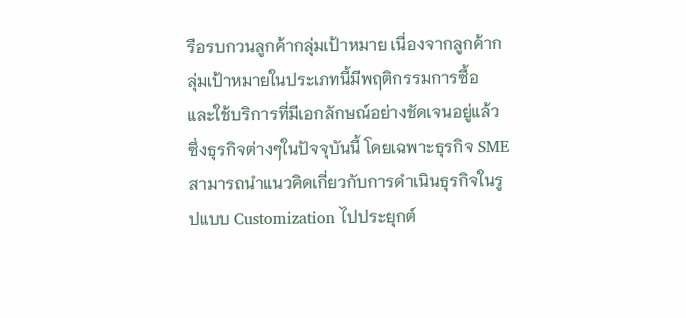รือรบกวนลูกค้ากลุ่มเป้าหมาย เนื่องจากลูกค้ากลุ่มเป้าหมายในประเภทนี้มีพฤติกรรมการซื้อ
และใช้บริการที่มีเอกลักษณ์อย่างชัดเจนอยู่แล้ว
ซึ่งธุรกิจต่างๆในปัจจุบันนี้ โดยเฉพาะธุรกิจ SME สามารถนำแนวคิดเกี่ยวกับการดำเนินธุรกิจในรูปแบบ Customization ไปประยุกต์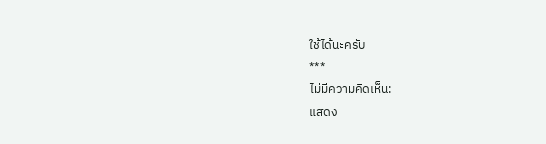ใช้ได้นะครับ
***
ไม่มีความคิดเห็น:
แสดง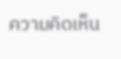ความคิดเห็น